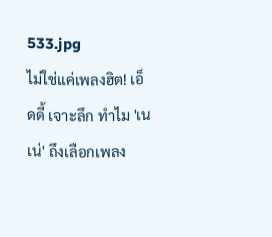533.jpg
ไม่ใช่แค่เพลงฮิต! เอ็ดดี้ เจาะลึก ทำไม 'เนเน่' ถึงเลือกเพลง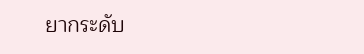ยากระดับ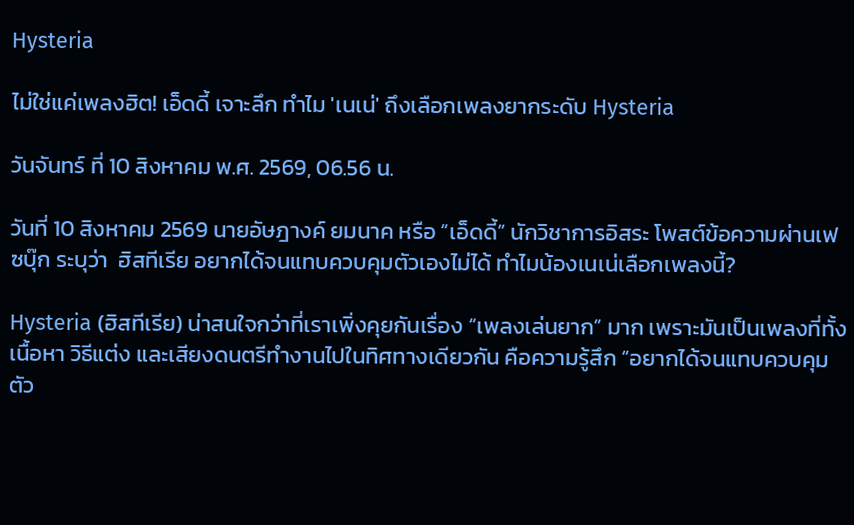Hysteria

ไม่ใช่แค่เพลงฮิต! เอ็ดดี้ เจาะลึก ทำไม 'เนเน่' ถึงเลือกเพลงยากระดับ Hysteria

วันจันทร์ ที่ 10 สิงหาคม พ.ศ. 2569, 06.56 น.

วันที่ 10 สิงหาคม 2569 นายอัษฎางค์ ยมนาค หรือ “เอ็ดดี้” นักวิชาการอิสระ โพสต์ข้อความผ่านเฟซบุ๊ก ระบุว่า  ฮิสทีเรีย อยากได้จนแทบควบคุมตัวเองไม่ได้ ทำไมน้องเนเน่เลือกเพลงนี้?

Hysteria (ฮิสทีเรีย) น่าสนใจกว่าที่เราเพิ่งคุยกันเรื่อง “เพลงเล่นยาก” มาก เพราะมันเป็นเพลงที่ทั้งเนื้อหา วิธีแต่ง และเสียงดนตรีทำงานไปในทิศทางเดียวกัน คือความรู้สึก “อยากได้จนแทบควบคุมตัว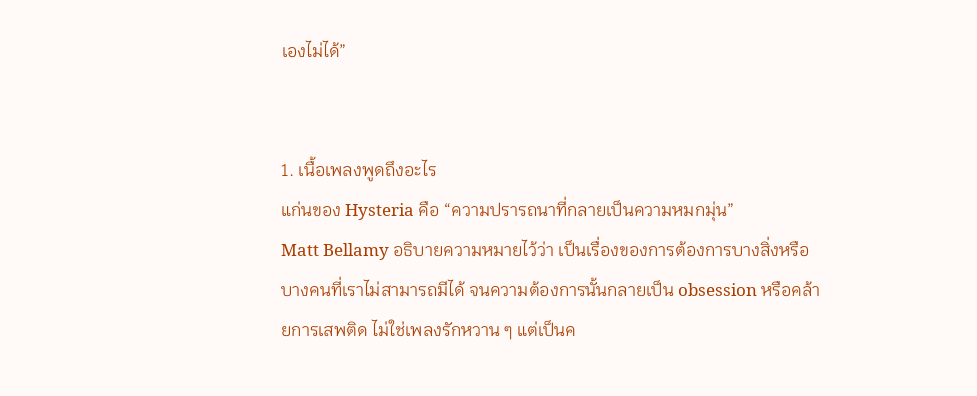เองไม่ได้”


1. เนื้อเพลงพูดถึงอะไร
แก่นของ Hysteria คือ “ความปรารถนาที่กลายเป็นความหมกมุ่น”
Matt Bellamy อธิบายความหมายไว้ว่า เป็นเรื่องของการต้องการบางสิ่งหรือบางคนที่เราไม่สามารถมีได้ จนความต้องการนั้นกลายเป็น obsession หรือคล้ายการเสพติด ไม่ใช่เพลงรักหวาน ๆ แต่เป็นค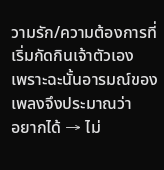วามรัก/ความต้องการที่เริ่มกัดกินเจ้าตัวเอง
เพราะฉะนั้นอารมณ์ของเพลงจึงประมาณว่า
อยากได้ → ไม่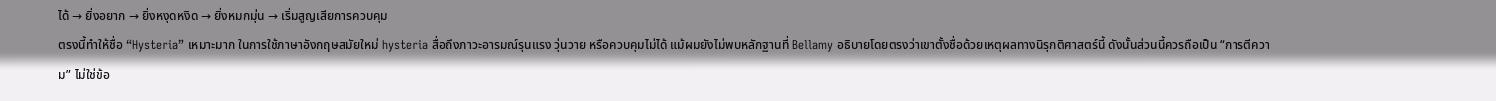ได้ → ยิ่งอยาก → ยิ่งหงุดหงิด → ยิ่งหมกมุ่น → เริ่มสูญเสียการควบคุม
ตรงนี้ทำให้ชื่อ “Hysteria” เหมาะมาก ในการใช้ภาษาอังกฤษสมัยใหม่ hysteria สื่อถึงภาวะอารมณ์รุนแรง วุ่นวาย หรือควบคุมไม่ได้ แม้ผมยังไม่พบหลักฐานที่ Bellamy อธิบายโดยตรงว่าเขาตั้งชื่อด้วยเหตุผลทางนิรุกติศาสตร์นี้ ดังนั้นส่วนนี้ควรถือเป็น “การตีความ” ไม่ใช่ข้อ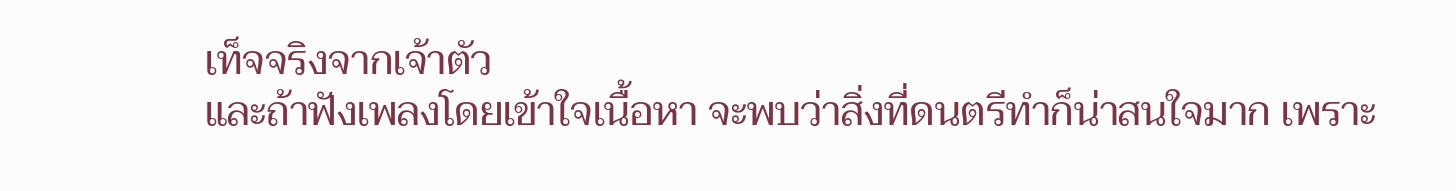เท็จจริงจากเจ้าตัว
และถ้าฟังเพลงโดยเข้าใจเนื้อหา จะพบว่าสิ่งที่ดนตรีทำก็น่าสนใจมาก เพราะ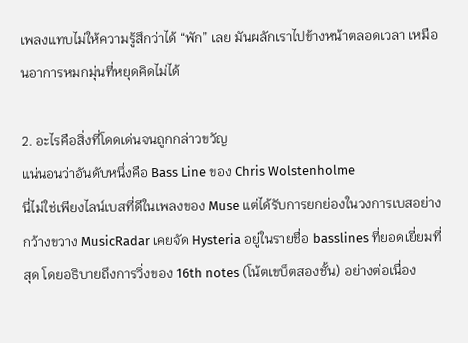เพลงแทบไม่ให้ความรู้สึกว่าได้ “พัก” เลย มันผลักเราไปข้างหน้าตลอดเวลา เหมือนอาการหมกมุ่นที่หยุดคิดไม่ได้

2. อะไรคือสิ่งที่โดดเด่นจนถูกกล่าวขวัญ
แน่นอนว่าอันดับหนึ่งคือ Bass Line ของ Chris Wolstenholme
นี่ไม่ใช่เพียงไลน์เบสที่ดีในเพลงของ Muse แต่ได้รับการยกย่องในวงการเบสอย่างกว้างขวาง MusicRadar เคยจัด Hysteria อยู่ในรายชื่อ basslines ที่ยอดเยี่ยมที่สุด โดยอธิบายถึงการวิ่งของ 16th notes (โน้ตเขบ็ตสองชั้น) อย่างต่อเนื่อง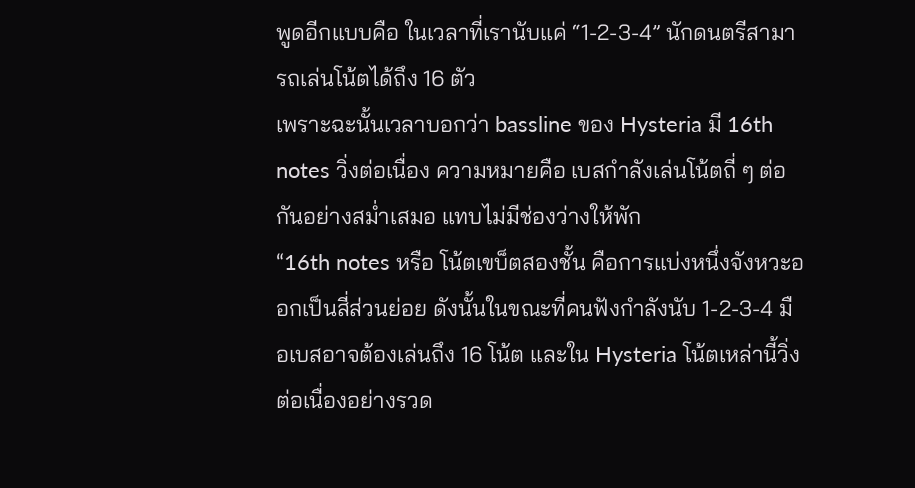พูดอีกแบบคือ ในเวลาที่เรานับแค่ “1-2-3-4” นักดนตรีสามารถเล่นโน้ตได้ถึง 16 ตัว
เพราะฉะนั้นเวลาบอกว่า bassline ของ Hysteria มี 16th notes วิ่งต่อเนื่อง ความหมายคือ เบสกำลังเล่นโน้ตถี่ ๆ ต่อกันอย่างสม่ำเสมอ แทบไม่มีช่องว่างให้พัก
“16th notes หรือ โน้ตเขบ็ตสองชั้น คือการแบ่งหนึ่งจังหวะออกเป็นสี่ส่วนย่อย ดังนั้นในขณะที่คนฟังกำลังนับ 1-2-3-4 มือเบสอาจต้องเล่นถึง 16 โน้ต และใน Hysteria โน้ตเหล่านี้วิ่งต่อเนื่องอย่างรวด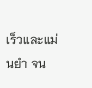เร็วและแม่นยำ จน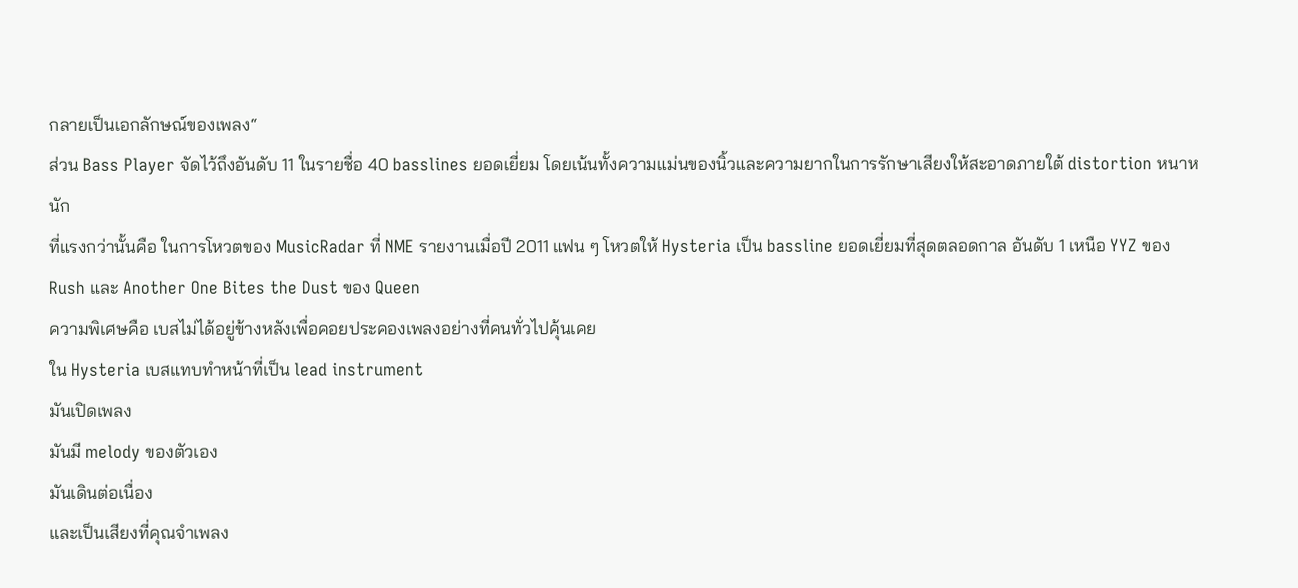กลายเป็นเอกลักษณ์ของเพลง“
ส่วน Bass Player จัดไว้ถึงอันดับ 11 ในรายชื่อ 40 basslines ยอดเยี่ยม โดยเน้นทั้งความแม่นของนิ้วและความยากในการรักษาเสียงให้สะอาดภายใต้ distortion หนาหนัก
ที่แรงกว่านั้นคือ ในการโหวตของ MusicRadar ที่ NME รายงานเมื่อปี 2011 แฟน ๆ โหวตให้ Hysteria เป็น bassline ยอดเยี่ยมที่สุดตลอดกาล อันดับ 1 เหนือ YYZ ของ Rush และ Another One Bites the Dust ของ Queen
ความพิเศษคือ เบสไม่ได้อยู่ข้างหลังเพื่อคอยประคองเพลงอย่างที่คนทั่วไปคุ้นเคย
ใน Hysteria เบสแทบทำหน้าที่เป็น lead instrument
มันเปิดเพลง
มันมี melody ของตัวเอง
มันเดินต่อเนื่อง
และเป็นเสียงที่คุณจำเพลง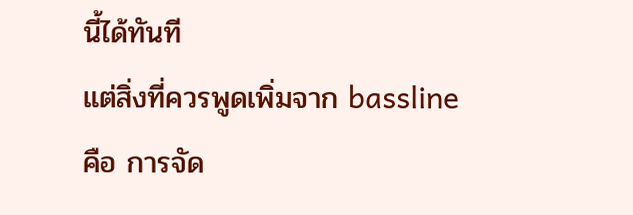นี้ได้ทันที
แต่สิ่งที่ควรพูดเพิ่มจาก bassline คือ การจัด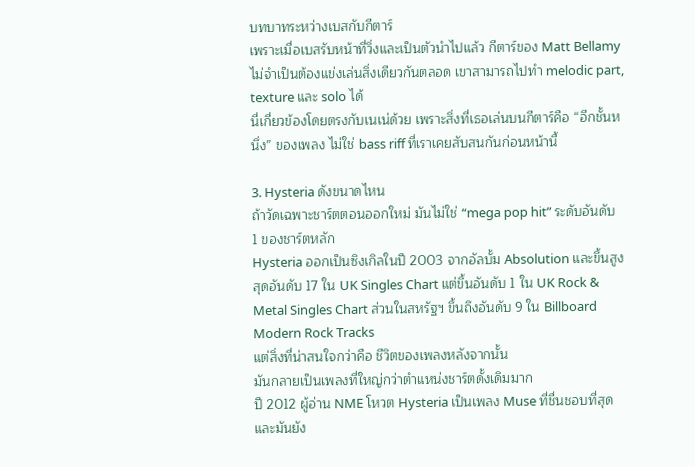บทบาทระหว่างเบสกับกีตาร์
เพราะเมื่อเบสรับหน้าที่วิ่งและเป็นตัวนำไปแล้ว กีตาร์ของ Matt Bellamy ไม่จำเป็นต้องแข่งเล่นสิ่งเดียวกันตลอด เขาสามารถไปทำ melodic part, texture และ solo ได้
นี่เกี่ยวข้องโดยตรงกับเนเน่ด้วย เพราะสิ่งที่เธอเล่นบนกีตาร์คือ “อีกชั้นหนึ่ง” ของเพลง ไม่ใช่ bass riff ที่เราเคยสับสนกันก่อนหน้านี้

3. Hysteria ดังขนาดไหน
ถ้าวัดเฉพาะชาร์ตตอนออกใหม่ มันไม่ใช่ “mega pop hit” ระดับอันดับ 1 ของชาร์ตหลัก
Hysteria ออกเป็นซิงเกิลในปี 2003 จากอัลบั้ม Absolution และขึ้นสูงสุดอันดับ 17 ใน UK Singles Chart แต่ขึ้นอันดับ 1 ใน UK Rock & Metal Singles Chart ส่วนในสหรัฐฯ ขึ้นถึงอันดับ 9 ใน Billboard Modern Rock Tracks
แต่สิ่งที่น่าสนใจกว่าคือ ชีวิตของเพลงหลังจากนั้น
มันกลายเป็นเพลงที่ใหญ่กว่าตำแหน่งชาร์ตดั้งเดิมมาก
ปี 2012 ผู้อ่าน NME โหวต Hysteria เป็นเพลง Muse ที่ชื่นชอบที่สุด และมันยัง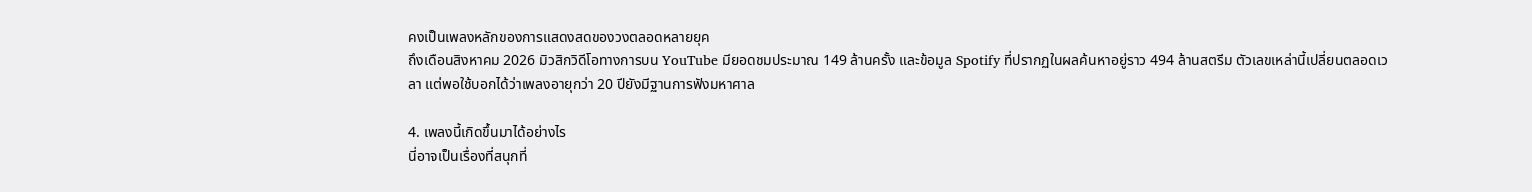คงเป็นเพลงหลักของการแสดงสดของวงตลอดหลายยุค
ถึงเดือนสิงหาคม 2026 มิวสิกวิดีโอทางการบน YouTube มียอดชมประมาณ 149 ล้านครั้ง และข้อมูล Spotify ที่ปรากฏในผลค้นหาอยู่ราว 494 ล้านสตรีม ตัวเลขเหล่านี้เปลี่ยนตลอดเวลา แต่พอใช้บอกได้ว่าเพลงอายุกว่า 20 ปียังมีฐานการฟังมหาศาล

4. เพลงนี้เกิดขึ้นมาได้อย่างไร
นี่อาจเป็นเรื่องที่สนุกที่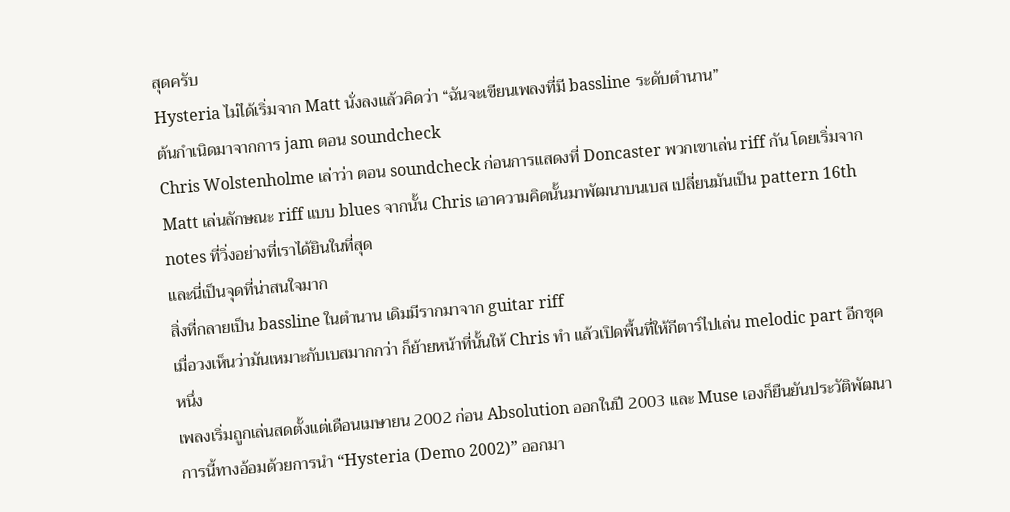สุดครับ
Hysteria ไม่ได้เริ่มจาก Matt นั่งลงแล้วคิดว่า “ฉันจะเขียนเพลงที่มี bassline ระดับตำนาน”
ต้นกำเนิดมาจากการ jam ตอน soundcheck
Chris Wolstenholme เล่าว่า ตอน soundcheck ก่อนการแสดงที่ Doncaster พวกเขาเล่น riff กัน โดยเริ่มจาก Matt เล่นลักษณะ riff แบบ blues จากนั้น Chris เอาความคิดนั้นมาพัฒนาบนเบส เปลี่ยนมันเป็น pattern 16th notes ที่วิ่งอย่างที่เราได้ยินในที่สุด
และนี่เป็นจุดที่น่าสนใจมาก
สิ่งที่กลายเป็น bassline ในตำนาน เดิมมีรากมาจาก guitar riff
เมื่อวงเห็นว่ามันเหมาะกับเบสมากกว่า ก็ย้ายหน้าที่นั้นให้ Chris ทำ แล้วเปิดพื้นที่ให้กีตาร์ไปเล่น melodic part อีกชุดหนึ่ง
เพลงเริ่มถูกเล่นสดตั้งแต่เดือนเมษายน 2002 ก่อน Absolution ออกในปี 2003 และ Muse เองก็ยืนยันประวัติพัฒนาการนี้ทางอ้อมด้วยการนำ “Hysteria (Demo 2002)” ออกมา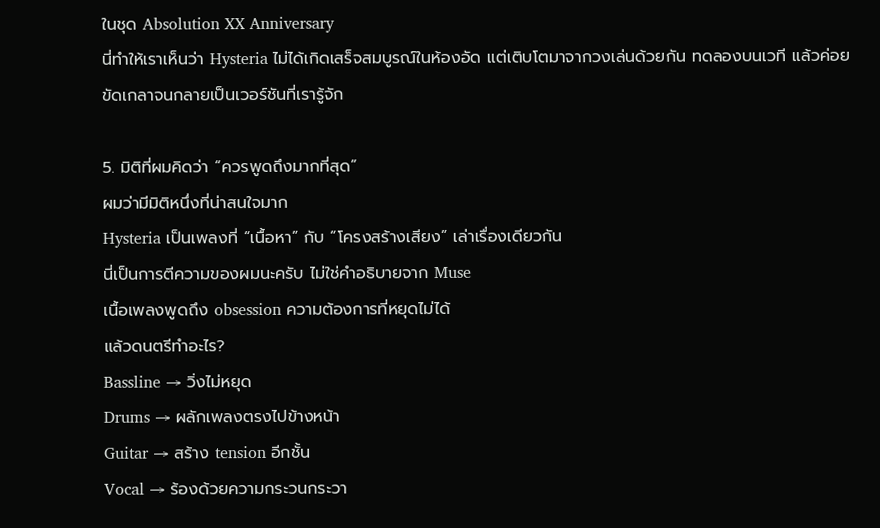ในชุด Absolution XX Anniversary
นี่ทำให้เราเห็นว่า Hysteria ไม่ได้เกิดเสร็จสมบูรณ์ในห้องอัด แต่เติบโตมาจากวงเล่นด้วยกัน ทดลองบนเวที แล้วค่อยขัดเกลาจนกลายเป็นเวอร์ชันที่เรารู้จัก

5. มิติที่ผมคิดว่า “ควรพูดถึงมากที่สุด”
ผมว่ามีมิติหนึ่งที่น่าสนใจมาก
Hysteria เป็นเพลงที่ “เนื้อหา” กับ “โครงสร้างเสียง” เล่าเรื่องเดียวกัน
นี่เป็นการตีความของผมนะครับ ไม่ใช่คำอธิบายจาก Muse
เนื้อเพลงพูดถึง obsession ความต้องการที่หยุดไม่ได้
แล้วดนตรีทำอะไร?
Bassline → วิ่งไม่หยุด
Drums → ผลักเพลงตรงไปข้างหน้า
Guitar → สร้าง tension อีกชั้น
Vocal → ร้องด้วยความกระวนกระวา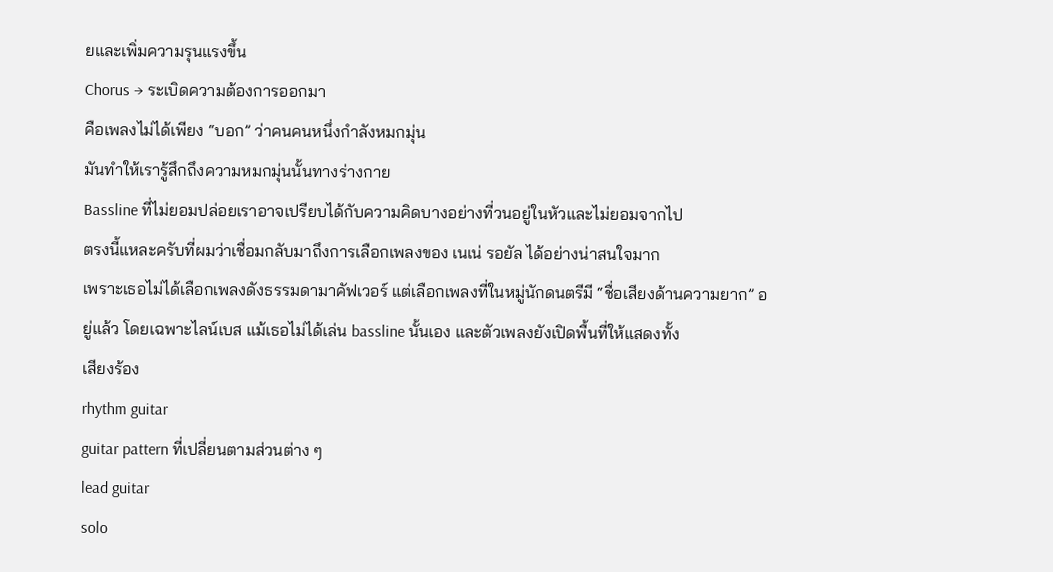ยและเพิ่มความรุนแรงขึ้น
Chorus → ระเบิดความต้องการออกมา
คือเพลงไม่ได้เพียง “บอก” ว่าคนคนหนึ่งกำลังหมกมุ่น
มันทำให้เรารู้สึกถึงความหมกมุ่นนั้นทางร่างกาย
Bassline ที่ไม่ยอมปล่อยเราอาจเปรียบได้กับความคิดบางอย่างที่วนอยู่ในหัวและไม่ยอมจากไป
ตรงนี้แหละครับที่ผมว่าเชื่อมกลับมาถึงการเลือกเพลงของ เนเน่ รอยัล ได้อย่างน่าสนใจมาก
เพราะเธอไม่ได้เลือกเพลงดังธรรมดามาคัฟเวอร์ แต่เลือกเพลงที่ในหมู่นักดนตรีมี “ชื่อเสียงด้านความยาก” อยู่แล้ว โดยเฉพาะไลน์เบส แม้เธอไม่ได้เล่น bassline นั้นเอง และตัวเพลงยังเปิดพื้นที่ให้แสดงทั้ง
เสียงร้อง
rhythm guitar
guitar pattern ที่เปลี่ยนตามส่วนต่าง ๆ
lead guitar
solo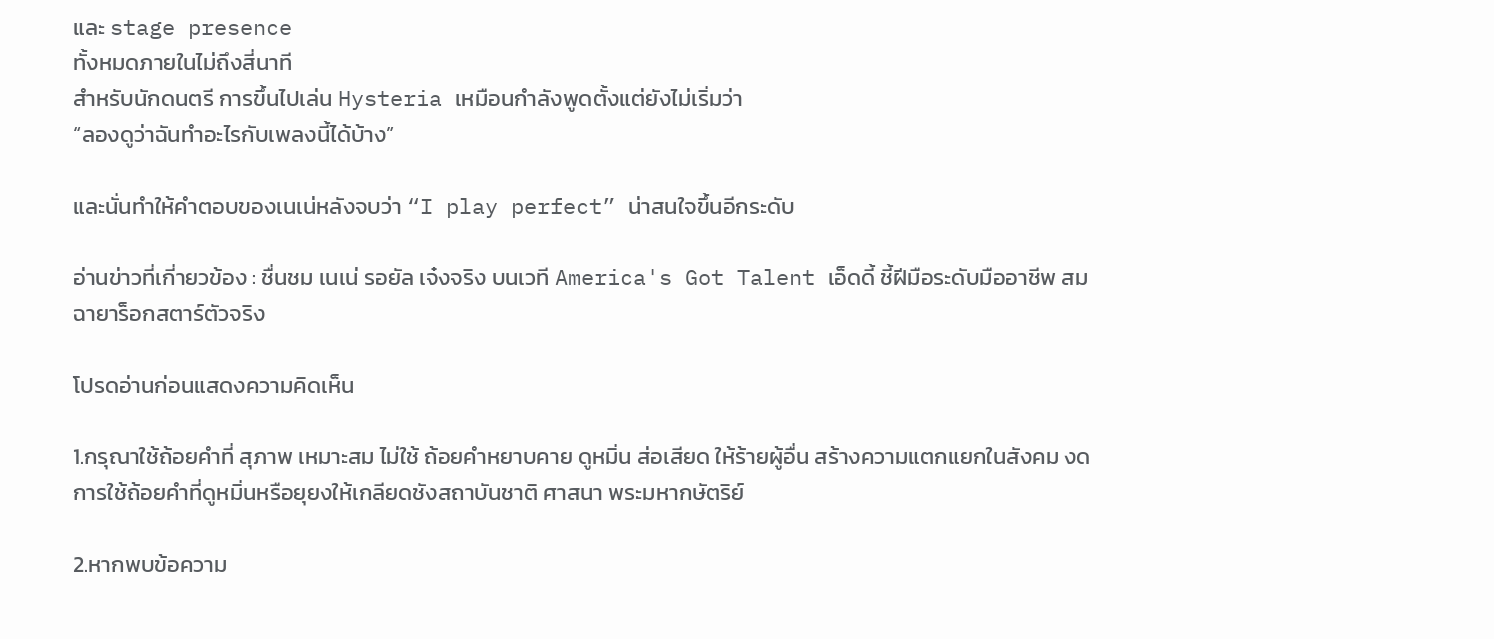และ stage presence
ทั้งหมดภายในไม่ถึงสี่นาที
สำหรับนักดนตรี การขึ้นไปเล่น Hysteria เหมือนกำลังพูดตั้งแต่ยังไม่เริ่มว่า
“ลองดูว่าฉันทำอะไรกับเพลงนี้ได้บ้าง”

และนั่นทำให้คำตอบของเนเน่หลังจบว่า “I play perfect” น่าสนใจขึ้นอีกระดับ

อ่านข่าวที่เกี่ายวข้อง : ชื่นชม เนเน่ รอยัล เจ๋งจริง บนเวที America's Got Talent เอ็ดดี้ ชี้ฝีมือระดับมืออาชีพ สมฉายาร็อกสตาร์ตัวจริง

โปรดอ่านก่อนแสดงความคิดเห็น

1.กรุณาใช้ถ้อยคำที่ สุภาพ เหมาะสม ไม่ใช้ ถ้อยคำหยาบคาย ดูหมิ่น ส่อเสียด ให้ร้ายผู้อื่น สร้างความแตกแยกในสังคม งดการใช้ถ้อยคำที่ดูหมิ่นหรือยุยงให้เกลียดชังสถาบันชาติ ศาสนา พระมหากษัตริย์

2.หากพบข้อความ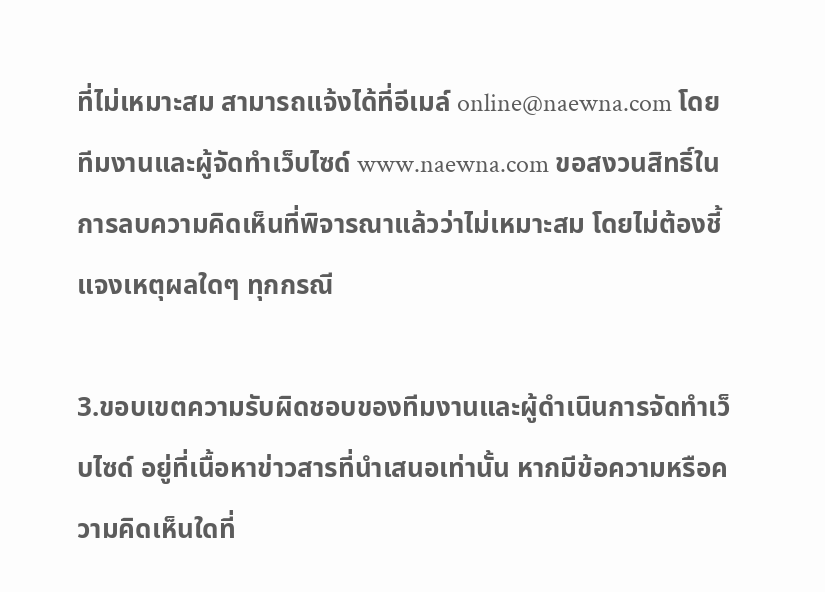ที่ไม่เหมาะสม สามารถแจ้งได้ที่อีเมล์ online@naewna.com โดยทีมงานและผู้จัดทำเว็บไซด์ www.naewna.com ขอสงวนสิทธิ์ในการลบความคิดเห็นที่พิจารณาแล้วว่าไม่เหมาะสม โดยไม่ต้องชี้แจงเหตุผลใดๆ ทุกกรณี

3.ขอบเขตความรับผิดชอบของทีมงานและผู้ดำเนินการจัดทำเว็บไซด์ อยู่ที่เนื้อหาข่าวสารที่นำเสนอเท่านั้น หากมีข้อความหรือความคิดเห็นใดที่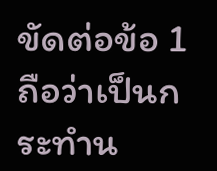ขัดต่อข้อ 1 ถือว่าเป็นกระทำน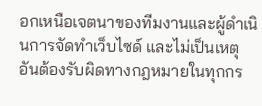อกเหนือเจตนาของทีมงานและผู้ดำเนินการจัดทำเว็บไซด์ และไม่เป็นเหตุอันต้องรับผิดทางกฎหมายในทุกกร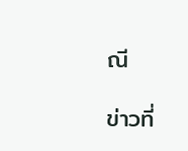ณี

ข่าวที่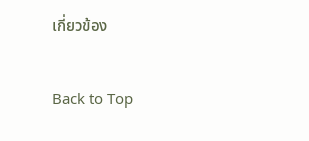เกี่ยวข้อง

Back to Top